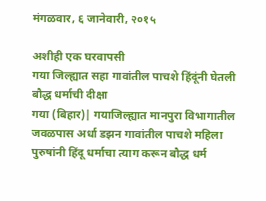मंगळवार, ६ जानेवारी, २०१५

अशीही एक घरवापसी
गया जिल्ह्यात सहा गावांतील पाचशे हिंदूंनी घेतली बौद्ध धर्माची दीक्षा
गया (बिहार)| गयाजिल्ह्यात मानपुरा विभागातील जवळपास अर्धा डझन गावांतील पाचशे महिला पुरुषांनी हिंदू धर्माचा त्याग करून बौद्ध धर्म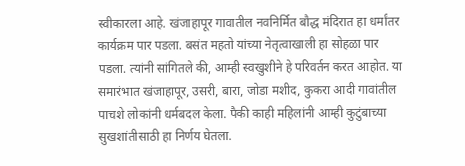स्वीकारला आहे. खंजाहापूर गावातील नवनिर्मित बौद्ध मंदिरात हा धर्मांतर कार्यक्रम पार पडला. बसंत महतो यांच्या नेतृत्वाखाली हा सोहळा पार पडला. त्यांनी सांगितले की, आम्ही स्वखुशीने हे परिवर्तन करत आहोत. या समारंभात खंजाहापूर, उसरी, बारा, जोडा मशीद, कुकरा आदी गावांतील पाचशे लोकांनी धर्मबदल केला. पैकी काही महिलांनी आम्ही कुटुंबाच्या सुखशांतीसाठी हा निर्णय घेतला.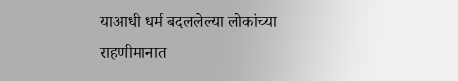याआधी धर्म बदललेल्या लोकांच्या राहणीमानात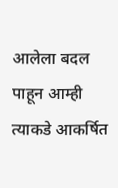आलेला बदल पाहून आम्ही त्याकडे आकर्षित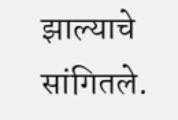झाल्याचे सांगितले.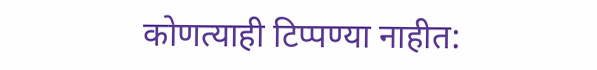कोणत्याही टिप्पण्‍या नाहीत: